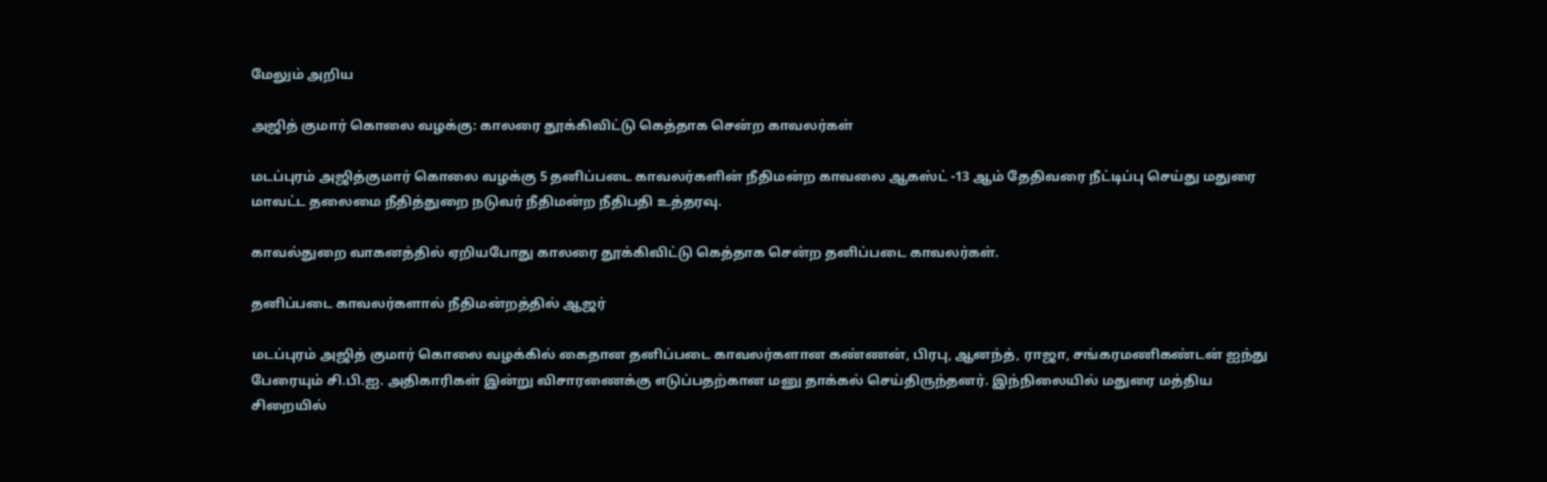மேலும் அறிய

அஜித் குமார் கொலை வழக்கு: காலரை தூக்கிவிட்டு கெத்தாக சென்ற காவலர்கள்

மடப்புரம் அஜித்குமார் கொலை வழக்கு 5 தனிப்படை காவலர்களின் நீதிமன்ற காவலை ஆகஸ்ட் -13 ஆம் தேதிவரை நீட்டிப்பு செய்து மதுரை மாவட்ட தலைமை நீதித்துறை நடுவர் நீதிமன்ற நீதிபதி உத்தரவு.

காவல்துறை வாகனத்தில் ஏறியபோது காலரை தூக்கிவிட்டு கெத்தாக சென்ற தனிப்படை காவலர்கள்.

தனிப்படை காவலர்களால் நீதிமன்றத்தில் ஆஜர்

மடப்புரம் அஜித் குமார் கொலை வழக்கில் கைதான தனிப்படை காவலர்களான கண்ணன், பிரபு, ஆனந்த், ராஜா, சங்கரமணிகண்டன் ஐந்து பேரையும் சி.பி.ஐ. அதிகாரிகள் இன்று விசாரணைக்கு எடுப்பதற்கான மனு தாக்கல் செய்திருந்தனர். இந்நிலையில் மதுரை மத்திய சிறையில்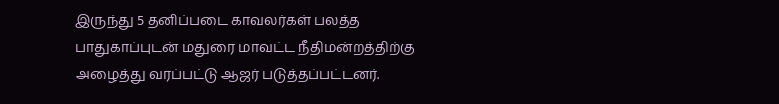இருந்து 5 தனிப்படை காவலர்கள் பலத்த பாதுகாப்புடன் மதுரை மாவட்ட நீதிமன்றத்திற்கு அழைத்து வரப்பட்டு ஆஜர் படுத்தப்பட்டனர்.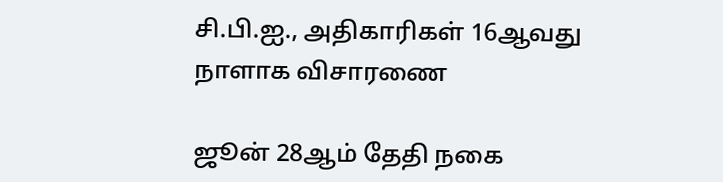சி.பி.ஐ., அதிகாரிகள் 16ஆவது நாளாக விசாரணை

ஜூன் 28ஆம் தேதி நகை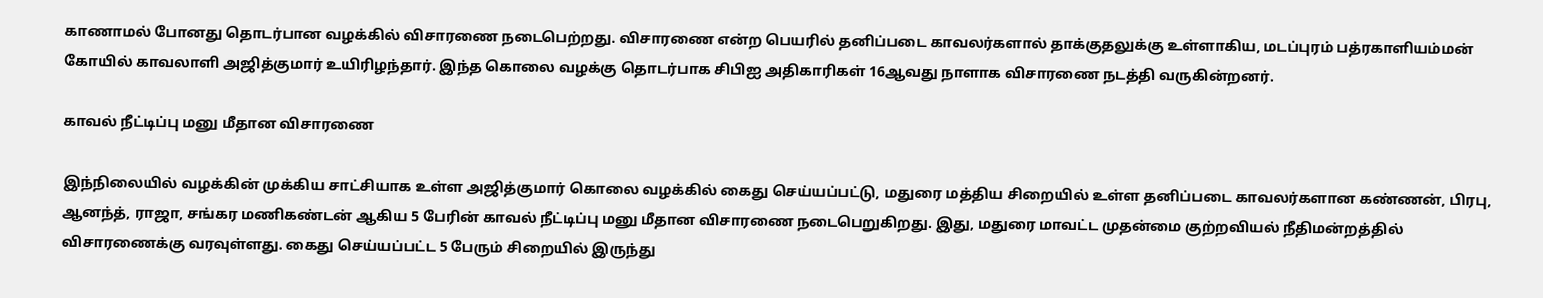காணாமல் போனது தொடர்பான வழக்கில் விசாரணை நடைபெற்றது. விசாரணை என்ற பெயரில் தனிப்படை காவலர்களால் தாக்குதலுக்கு உள்ளாகிய, மடப்புரம் பத்ரகாளியம்மன் கோயில் காவலாளி அஜித்குமார் உயிரிழந்தார். இந்த கொலை வழக்கு தொடர்பாக சிபிஐ அதிகாரிகள் 16ஆவது நாளாக விசாரணை நடத்தி வருகின்றனர்.

காவல் நீட்டிப்பு மனு மீதான விசாரணை

இந்நிலையில் வழக்கின் முக்கிய சாட்சியாக உள்ள அஜித்குமார் கொலை வழக்கில் கைது செய்யப்பட்டு, மதுரை மத்திய சிறையில் உள்ள தனிப்படை காவலர்களான கண்ணன், பிரபு, ஆனந்த், ராஜா, சங்கர மணிகண்டன் ஆகிய 5 பேரின் காவல் நீட்டிப்பு மனு மீதான விசாரணை நடைபெறுகிறது. இது, மதுரை மாவட்ட முதன்மை குற்றவியல் நீதிமன்றத்தில் விசாரணைக்கு வரவுள்ளது. கைது செய்யப்பட்ட 5 பேரும் சிறையில் இருந்து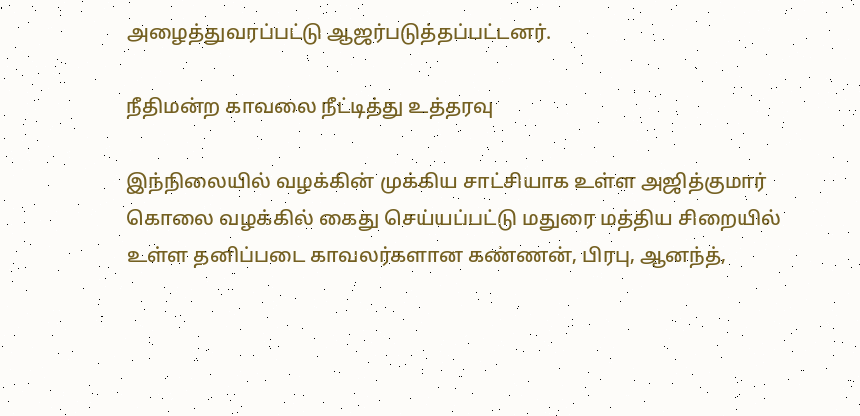அழைத்துவரப்பட்டு ஆஜர்படுத்தப்பட்டனர்.

நீதிமன்ற காவலை நீட்டித்து உத்தரவு

இந்நிலையில் வழக்கின் முக்கிய சாட்சியாக உள்ள அஜித்குமார் கொலை வழக்கில் கைது செய்யப்பட்டு மதுரை மத்திய சிறையில் உள்ள தனிப்படை காவலர்களான கண்ணன், பிரபு, ஆனந்த்,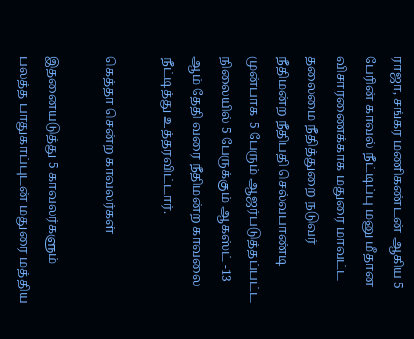ராஜா, சங்கர மணிகண்டன் ஆகிய 5 பேரின் காவல் நீட்டிப்பு மனு மீதான விசாரணைக்காக மதுரை மாவட்ட தலைமை நீதித்துறை நடுவர் நீதிமன்ற நீதிபதி செல்வபாண்டி முன்பாக  5 பேரும் ஆஜர்படுத்தப்பட்ட நிலையில் 5 பேருக்கும் ஆகஸ்ட் -13 ஆம் தேதி வரை நீதிமன்ற காவலை நீட்டித்து உத்தரவிட்டார்.

கெத்தா சென்ற காவலர்கள்

இதனையடுத்து 5 காவலர்களும் பலத்த பாதுகாப்புடன் மதுரை மத்திய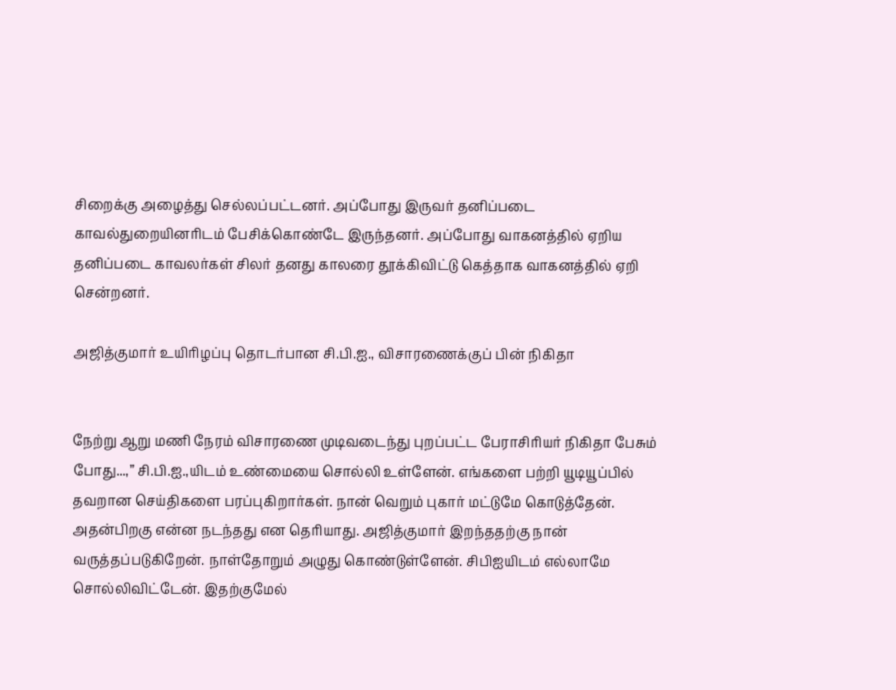சிறைக்கு அழைத்து செல்லப்பட்டனர். அப்போது இருவர் தனிப்படை காவல்துறையினரிடம் பேசிக்கொண்டே இருந்தனர். அப்போது வாகனத்தில் ஏறிய தனிப்படை காவலர்கள் சிலர் தனது காலரை தூக்கிவிட்டு கெத்தாக வாகனத்தில் ஏறி சென்றனர்.

அஜித்குமார் உயிரிழப்பு தொடர்பான சி.பி.ஐ., விசாரணைக்குப் பின் நிகிதா


நேற்று ஆறு மணி நேரம் விசாரணை முடிவடைந்து புறப்பட்ட பேராசிரியர் நிகிதா பேசும் போது...,” சி.பி.ஐ.,யிடம் உண்மையை சொல்லி உள்ளேன். எங்களை பற்றி யூடியூப்பில் தவறான செய்திகளை பரப்புகிறார்கள். நான் வெறும் புகார் மட்டுமே கொடுத்தேன். அதன்பிறகு என்ன நடந்தது என தெரியாது. அஜித்குமார் இறந்ததற்கு நான் வருத்தப்படுகிறேன். நாள்தோறும் அழுது கொண்டுள்ளேன். சிபிஐயிடம் எல்லாமே சொல்லிவிட்டேன். இதற்குமேல்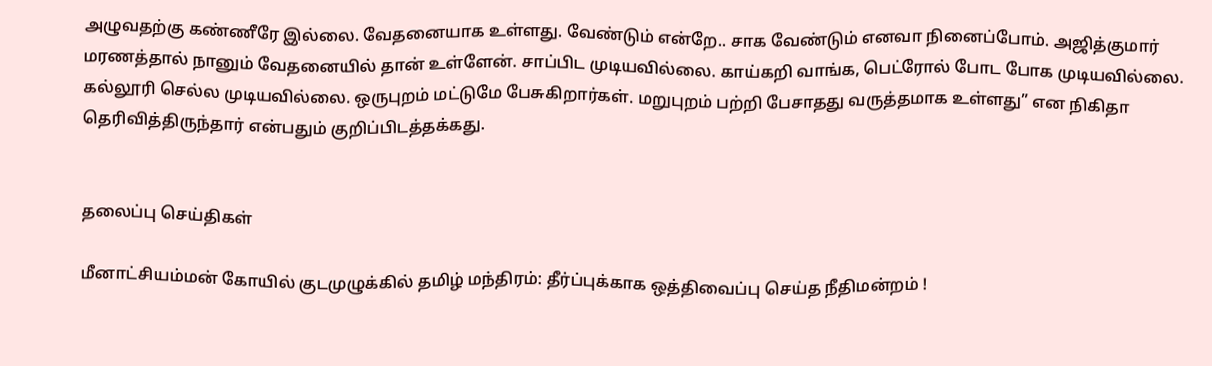அழுவதற்கு கண்ணீரே இல்லை. வேதனையாக உள்ளது. வேண்டும் என்றே.. சாக வேண்டும் எனவா நினைப்போம். அஜித்குமார் மரணத்தால் நானும் வேதனையில் தான் உள்ளேன். சாப்பிட முடியவில்லை. காய்கறி வாங்க, பெட்ரோல் போட போக முடியவில்லை. கல்லூரி செல்ல முடியவில்லை. ஒருபுறம் மட்டுமே பேசுகிறார்கள். மறுபுறம் பற்றி பேசாதது வருத்தமாக உள்ளது” என நிகிதா தெரிவித்திருந்தார் என்பதும் குறிப்பிடத்தக்கது.


தலைப்பு செய்திகள்

மீனாட்சியம்மன் கோயில் குடமுழுக்கில் தமிழ் மந்திரம்: தீர்ப்புக்காக ஒத்திவைப்பு செய்த நீதிமன்றம் !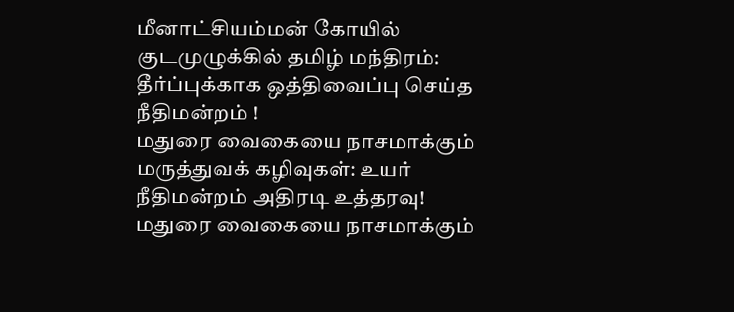மீனாட்சியம்மன் கோயில் குடமுழுக்கில் தமிழ் மந்திரம்: தீர்ப்புக்காக ஒத்திவைப்பு செய்த நீதிமன்றம் !
மதுரை வைகையை நாசமாக்கும் மருத்துவக் கழிவுகள்: உயர் நீதிமன்றம் அதிரடி உத்தரவு!
மதுரை வைகையை நாசமாக்கும்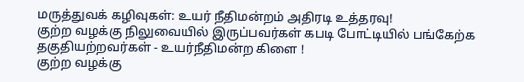மருத்துவக் கழிவுகள்: உயர் நீதிமன்றம் அதிரடி உத்தரவு!
குற்ற வழக்கு நிலுவையில் இருப்பவர்கள் கபடி போட்டியில் பங்கேற்க தகுதியற்றவர்கள் - உயர்நீதிமன்ற கிளை !
குற்ற வழக்கு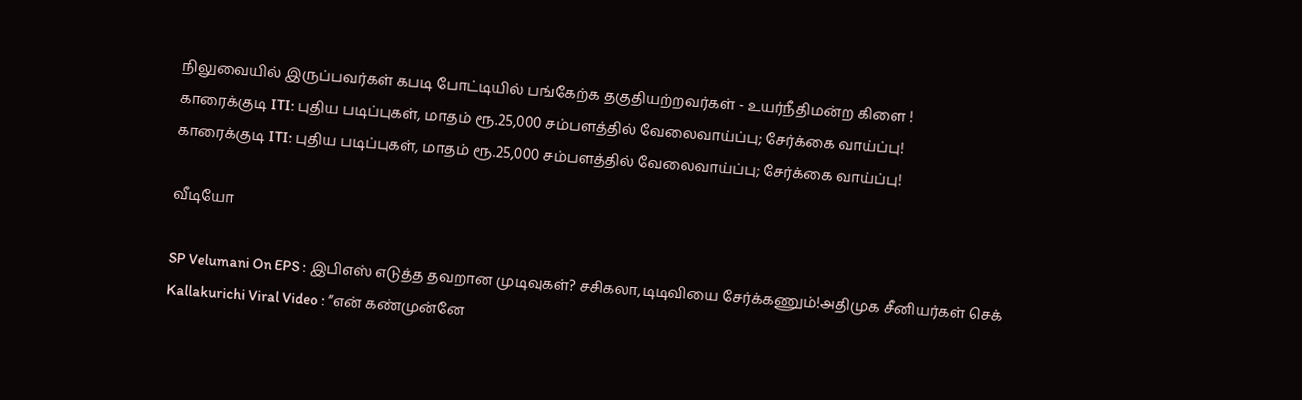நிலுவையில் இருப்பவர்கள் கபடி போட்டியில் பங்கேற்க தகுதியற்றவர்கள் - உயர்நீதிமன்ற கிளை !
காரைக்குடி ITI: புதிய படிப்புகள், மாதம் ரூ.25,000 சம்பளத்தில் வேலைவாய்ப்பு; சேர்க்கை வாய்ப்பு!
காரைக்குடி ITI: புதிய படிப்புகள், மாதம் ரூ.25,000 சம்பளத்தில் வேலைவாய்ப்பு; சேர்க்கை வாய்ப்பு!

வீடியோ

SP Velumani On EPS : இபிஎஸ் எடுத்த தவறான முடிவுகள்? சசிகலா,டிடிவியை சேர்க்கணும்!அதிமுக சீனியர்கள் செக்
Kallakurichi Viral Video : ”என் கண்முன்னே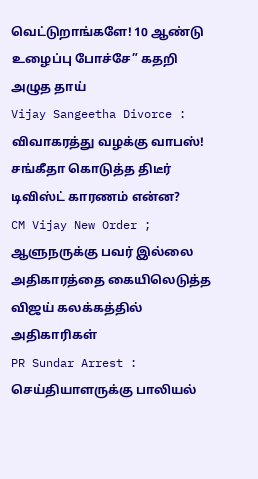வெட்டுறாங்களே! 10 ஆண்டு உழைப்பு போச்சே” கதறி அழுத தாய்
Vijay Sangeetha Divorce : விவாகரத்து வழக்கு வாபஸ்! சங்கீதா கொடுத்த திடீர் டிவிஸ்ட் காரணம் என்ன?
CM Vijay New Order ; ஆளுநருக்கு பவர் இல்லை அதிகாரத்தை கையிலெடுத்த விஜய் கலக்கத்தில் அதிகாரிகள்
PR Sundar Arrest : செய்தியாளருக்கு பாலியல்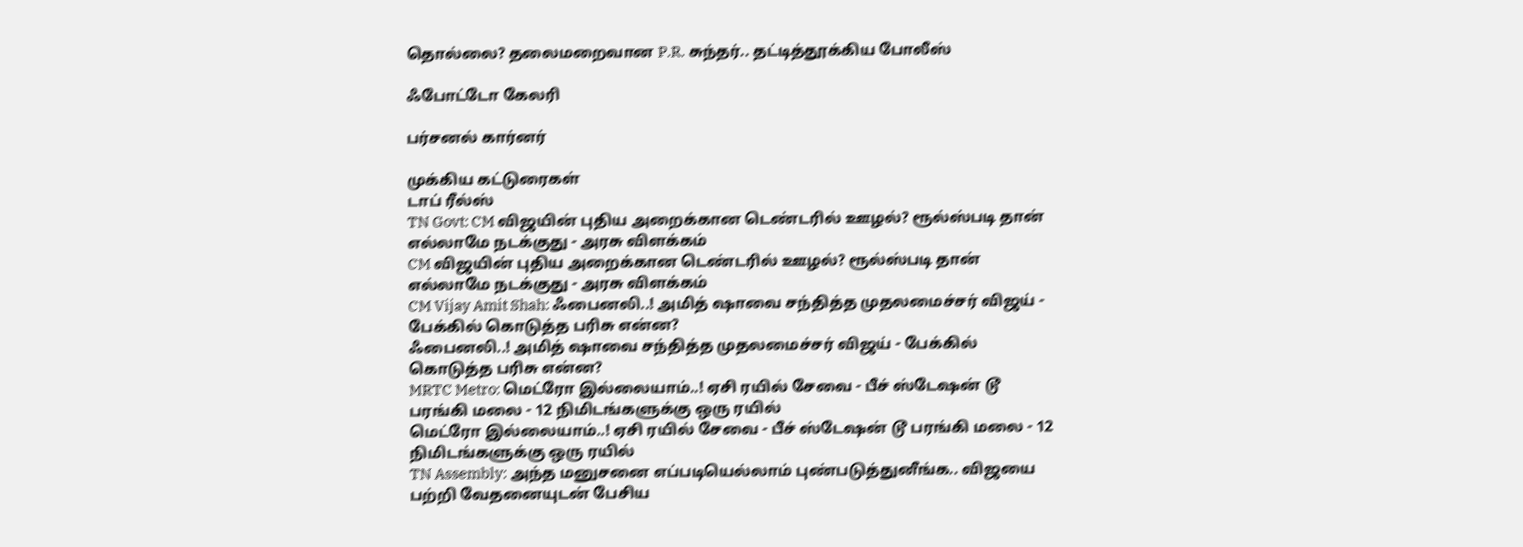தொல்லை? தலைமறைவான P.R. சுந்தர்.. தட்டித்தூக்கிய போலீஸ்

ஃபோட்டோ கேலரி

பர்சனல் கார்னர்

முக்கிய கட்டுரைகள்
டாப் ரீல்ஸ்
TN Govt: CM விஜயின் புதிய அறைக்கான டெண்டரில் ஊழல்? ரூல்ஸ்படி தான் எல்லாமே நடக்குது - அரசு விளக்கம்
CM விஜயின் புதிய அறைக்கான டெண்டரில் ஊழல்? ரூல்ஸ்படி தான் எல்லாமே நடக்குது - அரசு விளக்கம்
CM Vijay Amit Shah: ஃபைனலி..! அமித் ஷாவை சந்தித்த முதலமைச்சர் விஜய் - பேக்கில் கொடுத்த பரிசு என்ன?
ஃபைனலி..! அமித் ஷாவை சந்தித்த முதலமைச்சர் விஜய் - பேக்கில் கொடுத்த பரிசு என்ன?
MRTC Metro: மெட்ரோ இல்லையாம்..! ஏசி ரயில் சேவை - பீச் ஸ்டேஷன் டூ பரங்கி மலை - 12 நிமிடங்களுக்கு ஒரு ரயில்
மெட்ரோ இல்லையாம்..! ஏசி ரயில் சேவை - பீச் ஸ்டேஷன் டூ பரங்கி மலை - 12 நிமிடங்களுக்கு ஒரு ரயில்
TN Assembly: அந்த மனுசனை எப்படியெல்லாம் புண்படுத்துனீங்க.. விஜயை பற்றி வேதனையுடன் பேசிய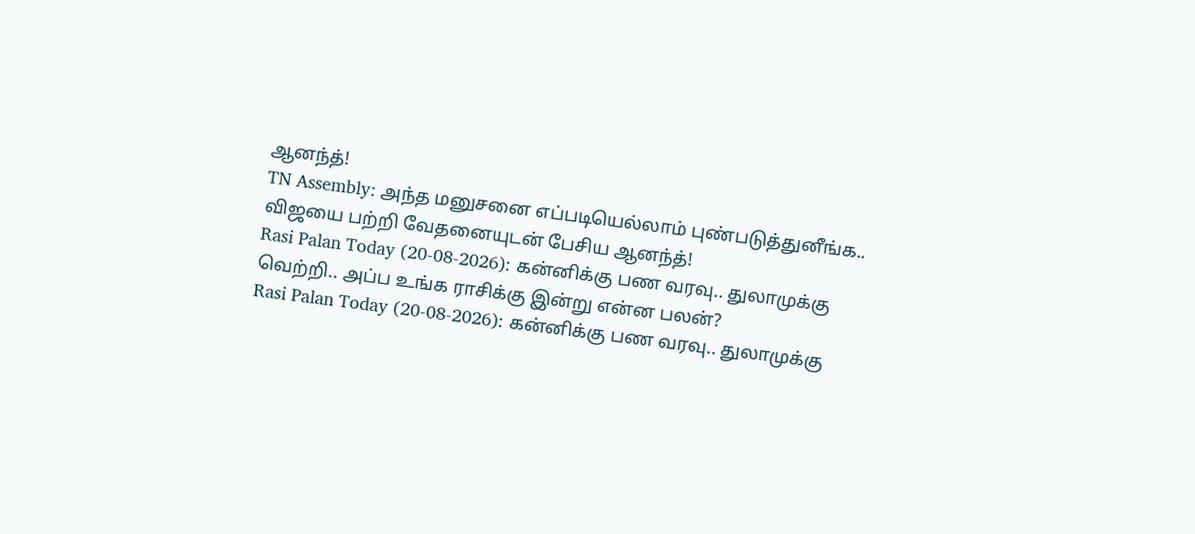ஆனந்த்!
TN Assembly: அந்த மனுசனை எப்படியெல்லாம் புண்படுத்துனீங்க.. விஜயை பற்றி வேதனையுடன் பேசிய ஆனந்த்!
Rasi Palan Today (20-08-2026): கன்னிக்கு பண வரவு.. துலாமுக்கு வெற்றி.. அப்ப உங்க ராசிக்கு இன்று என்ன பலன்?
Rasi Palan Today (20-08-2026): கன்னிக்கு பண வரவு.. துலாமுக்கு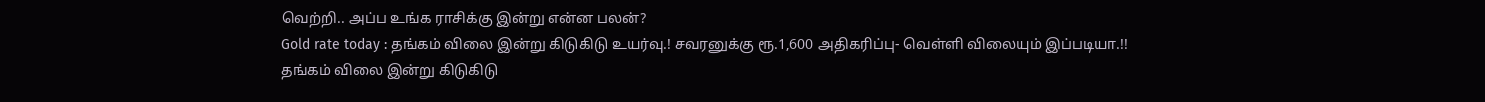வெற்றி.. அப்ப உங்க ராசிக்கு இன்று என்ன பலன்?
Gold rate today : தங்கம் விலை இன்று கிடுகிடு உயர்வு.! சவரனுக்கு ரூ.1,600 அதிகரிப்பு- வெள்ளி விலையும் இப்படியா.!!
தங்கம் விலை இன்று கிடுகிடு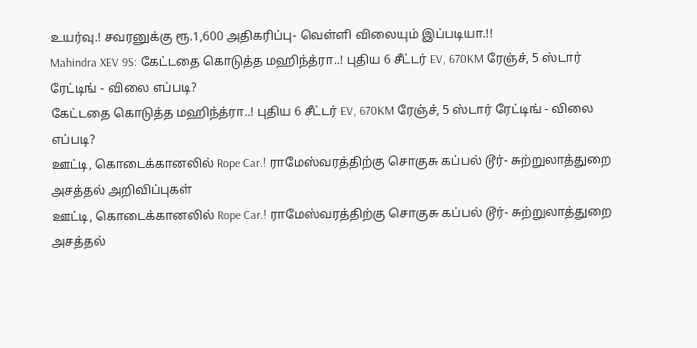உயர்வு.! சவரனுக்கு ரூ.1,600 அதிகரிப்பு- வெள்ளி விலையும் இப்படியா.!!
Mahindra XEV 9S: கேட்டதை கொடுத்த மஹிந்த்ரா..! புதிய 6 சீட்டர் EV, 670KM ரேஞ்ச், 5 ஸ்டார் ரேட்டிங் - விலை எப்படி?
கேட்டதை கொடுத்த மஹிந்த்ரா..! புதிய 6 சீட்டர் EV, 670KM ரேஞ்ச், 5 ஸ்டார் ரேட்டிங் - விலை எப்படி?
ஊட்டி, கொடைக்கானலில் Rope Car.! ராமேஸ்வரத்திற்கு சொகுசு கப்பல் டூர்- சுற்றுலாத்துறை அசத்தல் அறிவிப்புகள்
ஊட்டி, கொடைக்கானலில் Rope Car.! ராமேஸ்வரத்திற்கு சொகுசு கப்பல் டூர்- சுற்றுலாத்துறை அசத்தல்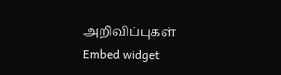அறிவிப்புகள்
Embed widget